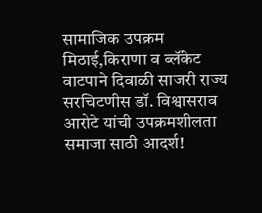सामाजिक उपक्रम मिठाई,किराणा व ब्लॅंकेट वाटपाने दिवाळी साजरी राज्य सरचिटणीस डॉ. विश्वासराव आरोटे यांची उपक्रमशीलता समाजा साठी आदर्श!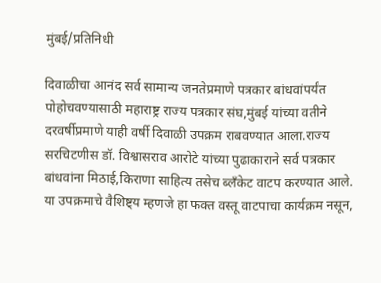मुंबई/प्रतिनिधी

दिवाळीचा आनंद सर्व सामान्य जनतेप्रमाणे पत्रकार बांधवांपर्यंत पोहोचवण्यासाठी महाराष्ट्र राज्य पत्रकार संघ,मुंबई यांच्या वतीने दरवर्षीप्रमाणे याही वर्षी दिवाळी उपक्रम राबवण्यात आला.राज्य सरचिटणीस डॉ. विश्वासराव आरोटे यांच्या पुढाकाराने सर्व पत्रकार बांधवांना मिठाई,किराणा साहित्य तसेच ब्लॅंकेट वाटप करण्यात आले.
या उपक्रमाचे वैशिष्ट्य म्हणजे हा फक्त वस्तू वाटपाचा कार्यक्रम नसून,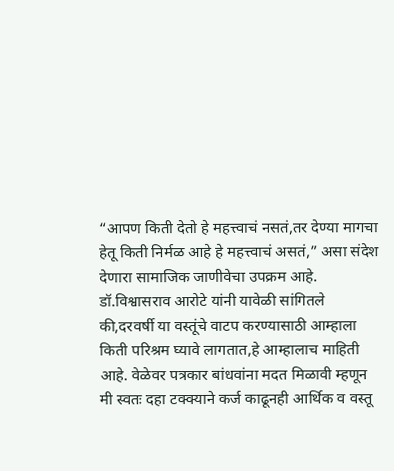“आपण किती देतो हे महत्त्वाचं नसतं,तर देण्या मागचा हेतू किती निर्मळ आहे हे महत्त्वाचं असतं,” असा संदेश देणारा सामाजिक जाणीवेचा उपक्रम आहे.
डॉ.विश्वासराव आरोटे यांनी यावेळी सांगितले की,दरवर्षी या वस्तूंचे वाटप करण्यासाठी आम्हाला किती परिश्रम घ्यावे लागतात,हे आम्हालाच माहिती आहे. वेळेवर पत्रकार बांधवांना मदत मिळावी म्हणून मी स्वतः दहा टक्क्याने कर्ज काढूनही आर्थिक व वस्तू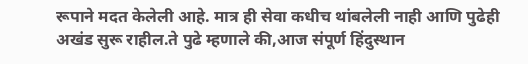रूपाने मदत केलेली आहे. मात्र ही सेवा कधीच थांबलेली नाही आणि पुढेही अखंड सुरू राहील.ते पुढे म्हणाले की,आज संपूर्ण हिंदुस्थान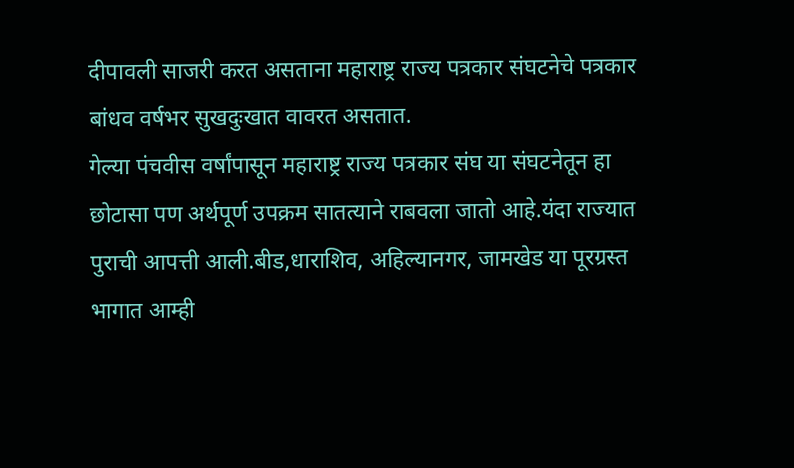दीपावली साजरी करत असताना महाराष्ट्र राज्य पत्रकार संघटनेचे पत्रकार बांधव वर्षभर सुखदुःखात वावरत असतात.
गेल्या पंचवीस वर्षांपासून महाराष्ट्र राज्य पत्रकार संघ या संघटनेतून हा छोटासा पण अर्थपूर्ण उपक्रम सातत्याने राबवला जातो आहे.यंदा राज्यात पुराची आपत्ती आली.बीड,धाराशिव, अहिल्यानगर, जामखेड या पूरग्रस्त भागात आम्ही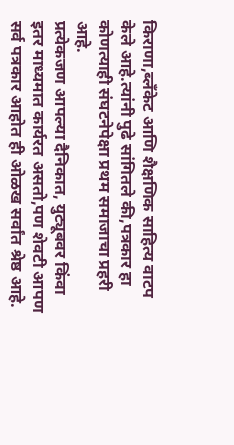किराणा,ब्लॅंकेट आणि शैक्षणिक साहित्य वाटप केले आहे.त्यांनी पुढे सांगितले की,पत्रकार हा कोणत्याही संघटनेपेक्षा प्रथम समाजाचा प्रहरी आहे.
प्रत्येकजण आपल्या दैनिकात, युट्यूबवर किंवा इतर माध्यमात कार्यरत असतो,पण शेवटी आपण सर्व पत्रकार आहोत ही ओळख सर्वांत श्रेष्ठ आहे.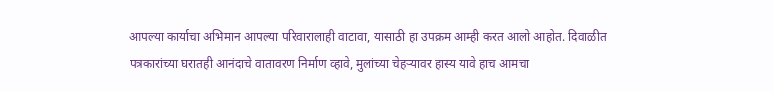आपल्या कार्याचा अभिमान आपल्या परिवारालाही वाटावा, यासाठी हा उपक्रम आम्ही करत आलो आहोत. दिवाळीत पत्रकारांच्या घरातही आनंदाचे वातावरण निर्माण व्हावे, मुलांच्या चेहऱ्यावर हास्य यावे हाच आमचा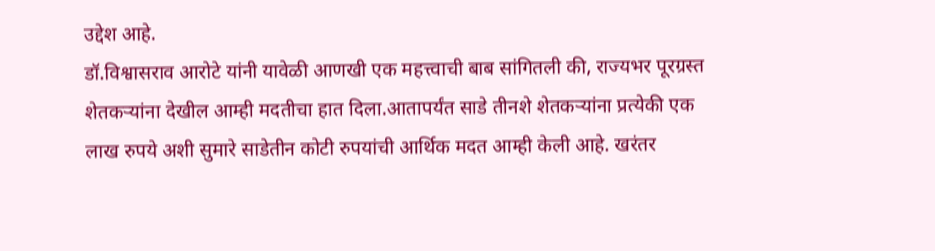उद्देश आहे.
डॉ.विश्वासराव आरोटे यांनी यावेळी आणखी एक महत्त्वाची बाब सांगितली की, राज्यभर पूरग्रस्त शेतकऱ्यांना देखील आम्ही मदतीचा हात दिला.आतापर्यंत साडे तीनशे शेतकऱ्यांना प्रत्येकी एक लाख रुपये अशी सुमारे साडेतीन कोटी रुपयांची आर्थिक मदत आम्ही केली आहे. खरंतर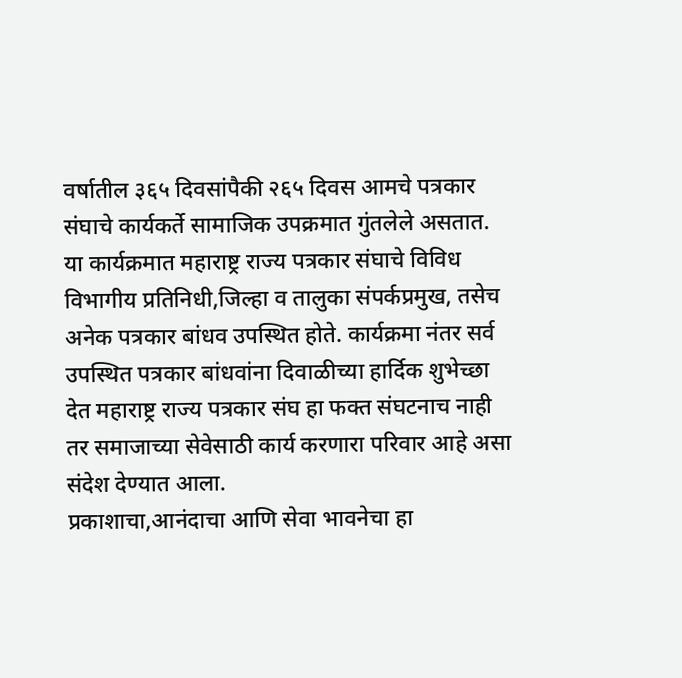वर्षातील ३६५ दिवसांपैकी २६५ दिवस आमचे पत्रकार संघाचे कार्यकर्ते सामाजिक उपक्रमात गुंतलेले असतात.
या कार्यक्रमात महाराष्ट्र राज्य पत्रकार संघाचे विविध विभागीय प्रतिनिधी,जिल्हा व तालुका संपर्कप्रमुख, तसेच अनेक पत्रकार बांधव उपस्थित होते. कार्यक्रमा नंतर सर्व उपस्थित पत्रकार बांधवांना दिवाळीच्या हार्दिक शुभेच्छा देत महाराष्ट्र राज्य पत्रकार संघ हा फक्त संघटनाच नाही तर समाजाच्या सेवेसाठी कार्य करणारा परिवार आहे असा संदेश देण्यात आला.
प्रकाशाचा,आनंदाचा आणि सेवा भावनेचा हा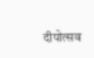दीपोत्सव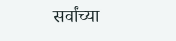सर्वांच्या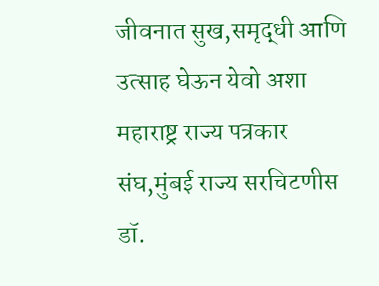जीवनात सुख,समृद्धी आणि उत्साह घेऊन येवो अशा महाराष्ट्र राज्य पत्रकार संघ,मुंबई राज्य सरचिटणीस डॉ.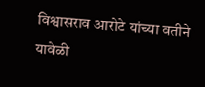विश्वासराव आरोटे यांच्या वतीने यावेळी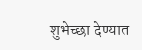शुभेच्छा देण्यात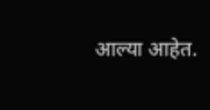आल्या आहेत.